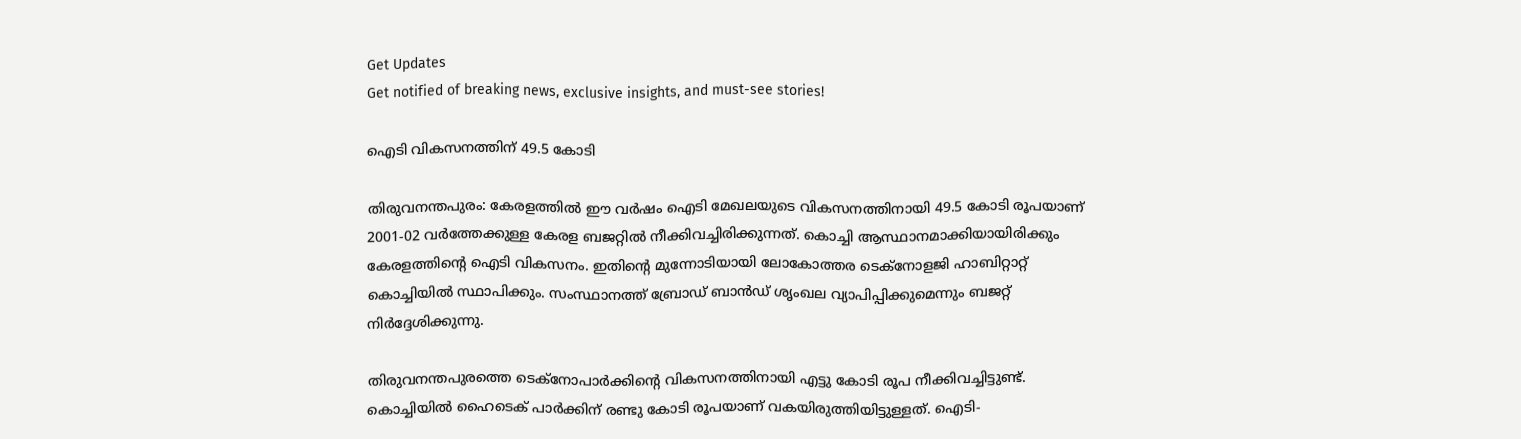Get Updates
Get notified of breaking news, exclusive insights, and must-see stories!

ഐടി വികസനത്തിന് 49.5 കോടി

തിരുവനന്തപുരം: കേരളത്തില്‍ ഈ വര്‍ഷം ഐടി മേഖലയുടെ വികസനത്തിനായി 49.5 കോടി രൂപയാണ് 2001-02 വര്‍ത്തേക്കുള്ള കേരള ബജറ്റില്‍ നീക്കിവച്ചിരിക്കുന്നത്. കൊച്ചി ആസ്ഥാനമാക്കിയായിരിക്കും കേരളത്തിന്റെ ഐടി വികസനം. ഇതിന്റെ മുന്നോടിയായി ലോകോത്തര ടെക്നോളജി ഹാബിറ്റാറ്റ് കൊച്ചിയില്‍ സ്ഥാപിക്കും. സംസ്ഥാനത്ത് ബ്രോഡ് ബാന്‍ഡ് ശൃംഖല വ്യാപിപ്പിക്കുമെന്നും ബജറ്റ് നിര്‍ദ്ദേശിക്കുന്നു.

തിരുവനന്തപുരത്തെ ടെക്നോപാര്‍ക്കിന്റെ വികസനത്തിനായി എട്ടു കോടി രൂപ നീക്കിവച്ചിട്ടുണ്ട്. കൊച്ചിയില്‍ ഹൈടെക് പാര്‍ക്കിന് രണ്ടു കോടി രൂപയാണ് വകയിരുത്തിയിട്ടുള്ളത്. ഐടി-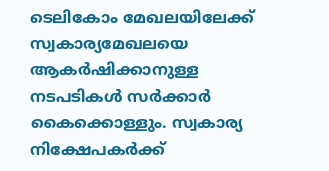ടെലികോം മേഖലയിലേക്ക് സ്വകാര്യമേഖലയെ ആകര്‍ഷിക്കാനുള്ള നടപടികള്‍ സര്‍ക്കാര്‍ കൈക്കൊള്ളും. സ്വകാര്യ നിക്ഷേപകര്‍ക്ക്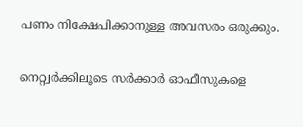പണം നിക്ഷേപിക്കാനുള്ള അവസരം ഒരുക്കും.

നെറ്റ്വര്‍ക്കിലൂടെ സര്‍ക്കാര്‍ ഓഫീസുകളെ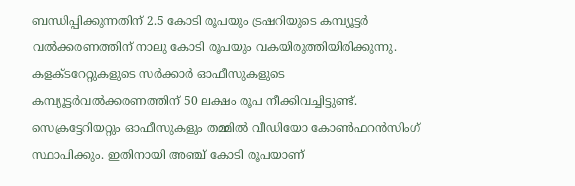ബന്ധിപ്പിക്കുന്നതിന് 2.5 കോടി രൂപയും ട്രഷറിയുടെ കമ്പ്യൂട്ടര്‍ വല്‍ക്കരണത്തിന് നാലു കോടി രൂപയും വകയിരുത്തിയിരിക്കുന്നു. കളക്ടറേറ്റുകളുടെ സര്‍ക്കാര്‍ ഓഫീസുകളുടെ കമ്പ്യൂട്ടര്‍വല്‍ക്കരണത്തിന് 50 ലക്ഷം രൂപ നീക്കിവച്ചിട്ടുണ്ട്. സെക്രട്ടേറിയറ്റും ഓഫീസുകളും തമ്മില്‍ വീഡിയോ കോണ്‍ഫറന്‍സിംഗ് സ്ഥാപിക്കും. ഇതിനായി അഞ്ച് കോടി രൂപയാണ്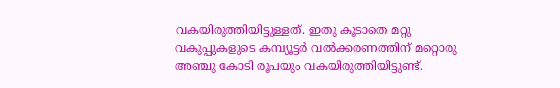വകയിരുത്തിയിട്ടുള്ളത്. ഇതു കൂടാതെ മറ്റു വകുപ്പുകളുടെ കമ്പ്യൂട്ടര്‍ വല്‍ക്കരണത്തിന് മറ്റൊരു അഞ്ചു കോടി രൂപയും വകയിരുത്തിയിട്ടുണ്ട്.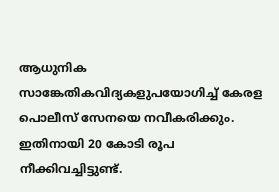ആധുനിക സാങ്കേതികവിദ്യകളുപയോഗിച്ച് കേരള പൊലീസ് സേനയെ നവീകരിക്കും. ഇതിനായി 20 കോടി രൂപ നീക്കിവച്ചിട്ടുണ്ട്.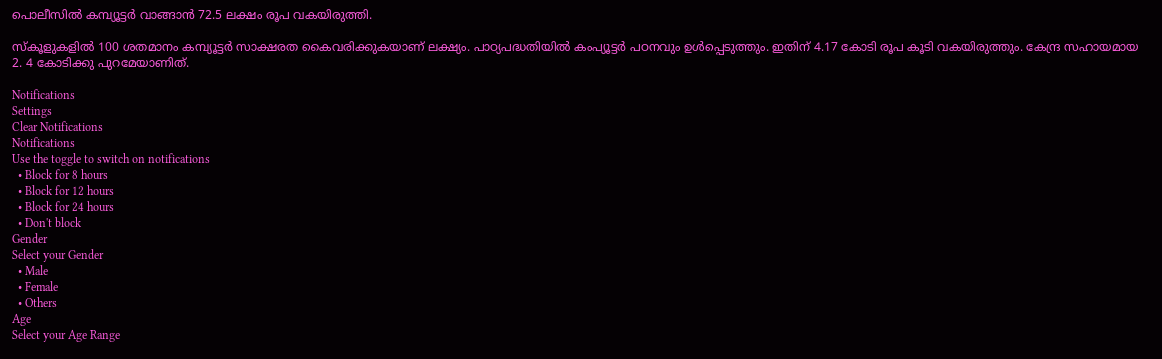പൊലീസില്‍ കമ്പ്യൂട്ടര്‍ വാങ്ങാന്‍ 72.5 ലക്ഷം രൂപ വകയിരുത്തി.

സ്കൂളുകളില്‍ 100 ശതമാനം കമ്പ്യൂട്ടര്‍ സാക്ഷരത കൈവരിക്കുകയാണ് ലക്ഷ്യം. പാഠ്യപദ്ധതിയില്‍ കംപ്യൂട്ടര്‍ പഠനവും ഉള്‍പ്പെടുത്തും. ഇതിന് 4.17 കോടി രൂപ കൂടി വകയിരുത്തും. കേന്ദ്ര സഹായമായ 2. 4 കോടിക്കു പുറമേയാണിത്.

Notifications
Settings
Clear Notifications
Notifications
Use the toggle to switch on notifications
  • Block for 8 hours
  • Block for 12 hours
  • Block for 24 hours
  • Don't block
Gender
Select your Gender
  • Male
  • Female
  • Others
Age
Select your Age Range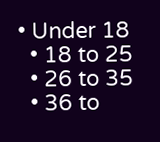• Under 18
  • 18 to 25
  • 26 to 35
  • 36 to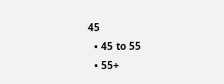45
  • 45 to 55
  • 55+